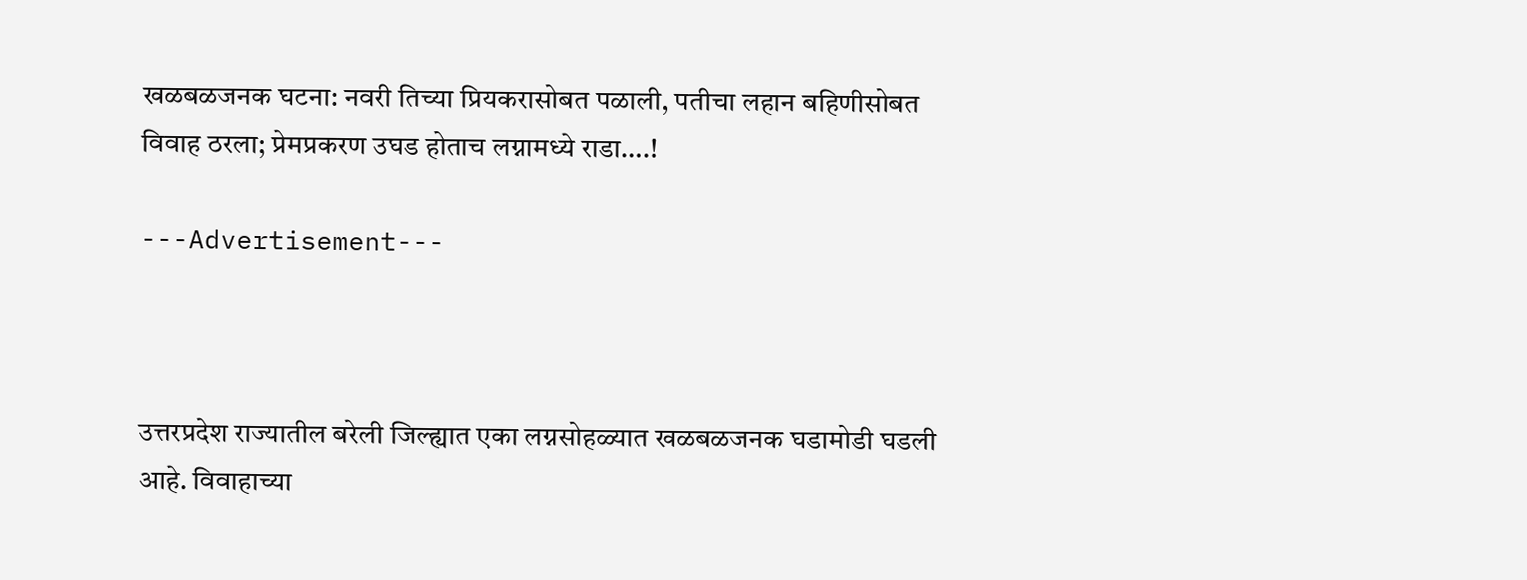खळबळजनक घटना: नवरी तिच्या प्रियकरासोबत पळाली, पतीचा लहान बहिणीसोबत विवाह ठरला; प्रेमप्रकरण उघड होताच लग्नामध्ये राडा….!

---Advertisement---



उत्तरप्रदेश राज्यातील बरेली जिल्ह्यात एका लग्नसोहळ्यात खळबळजनक घडामोडी घडली आहे. विवाहाच्या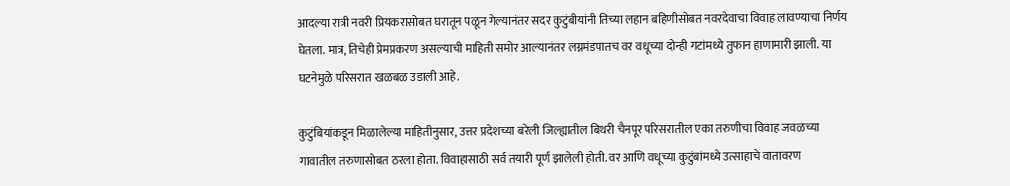आदल्या रात्री नवरी प्रियकरासोबत घरातून पळून गेल्यानंतर सदर कुटुंबीयांनी तिच्या लहान बहिणीसोबत नवरदेवाचा विवाह लावण्याचा निर्णय घेतला. मात्र, तिचेही प्रेमप्रकरण असल्याची माहिती समोर आल्यानंतर लग्नमंडपातच वर वधूच्या दोन्ही गटांमध्ये तुफान हाणामारी झाली. या घटनेमुळे परिसरात खळबळ उडाली आहे.

कुटुंबियांकडून मिळालेल्या माहितीनुसार, उत्तर प्रदेशच्या बरेली जिल्ह्यातील बिथरी चैनपूर परिसरातील एका तरुणीचा विवाह जवळच्या गावातील तरुणासोबत ठरला होता. विवाहासाठी सर्व तयारी पूर्ण झालेली होती. वर आणि वधूच्या कुटुंबांमध्ये उत्साहाचे वातावरण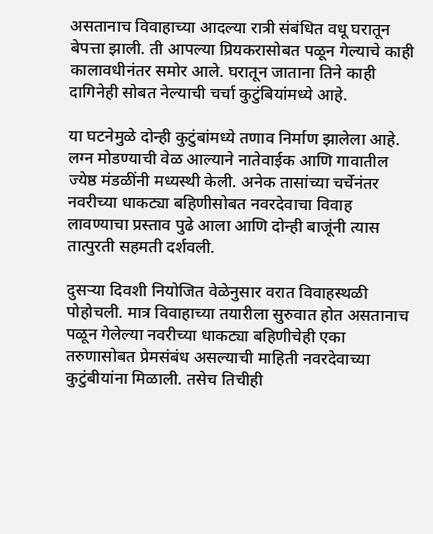असतानाच विवाहाच्या आदल्या रात्री संबंधित वधू घरातून बेपत्ता झाली. ती आपल्या प्रियकरासोबत पळून गेल्याचे काही कालावधीनंतर समोर आले. घरातून जाताना तिने काही दागिनेही सोबत नेल्याची चर्चा कुटुंबियांमध्ये आहे.

या घटनेमुळे दोन्ही कुटुंबांमध्ये तणाव निर्माण झालेला आहे. लग्न मोडण्याची वेळ आल्याने नातेवाईक आणि गावातील ज्येष्ठ मंडळींनी मध्यस्थी केली. अनेक तासांच्या चर्चेनंतर नवरीच्या धाकट्या बहिणीसोबत नवरदेवाचा विवाह लावण्याचा प्रस्ताव पुढे आला आणि दोन्ही बाजूंनी त्यास तात्पुरती सहमती दर्शवली.

दुसऱ्या दिवशी नियोजित वेळेनुसार वरात विवाहस्थळी पोहोचली. मात्र विवाहाच्या तयारीला सुरुवात होत असतानाच पळून गेलेल्या नवरीच्या धाकट्या बहिणीचेही एका तरुणासोबत प्रेमसंबंध असल्याची माहिती नवरदेवाच्या कुटुंबीयांना मिळाली. तसेच तिचीही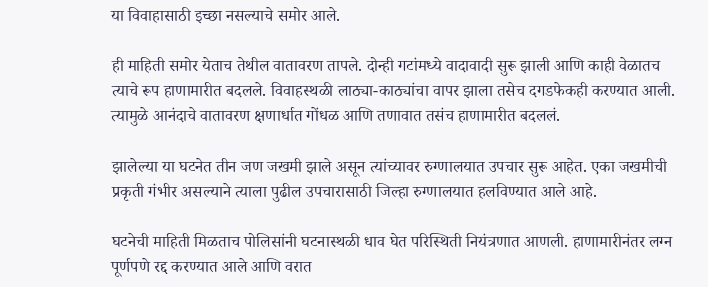या विवाहासाठी इच्छा नसल्याचे समोर आले.

ही माहिती समोर येताच तेथील वातावरण तापले. दोन्ही गटांमध्ये वादावादी सुरू झाली आणि काही वेळातच त्याचे रूप हाणामारीत बदलले. विवाहस्थळी लाठ्या-काठ्यांचा वापर झाला तसेच दगडफेकही करण्यात आली. त्यामुळे आनंदाचे वातावरण क्षणार्धात गोंधळ आणि तणावात तसंच हाणामारीत बदललं.

झालेल्या या घटनेत तीन जण जखमी झाले असून त्यांच्यावर रुग्णालयात उपचार सुरू आहेत. एका जखमीची प्रकृती गंभीर असल्याने त्याला पुढील उपचारासाठी जिल्हा रुग्णालयात हलविण्यात आले आहे.

घटनेची माहिती मिळताच पोलिसांनी घटनास्थळी धाव घेत परिस्थिती नियंत्रणात आणली. हाणामारीनंतर लग्न पूर्णपणे रद्द करण्यात आले आणि वरात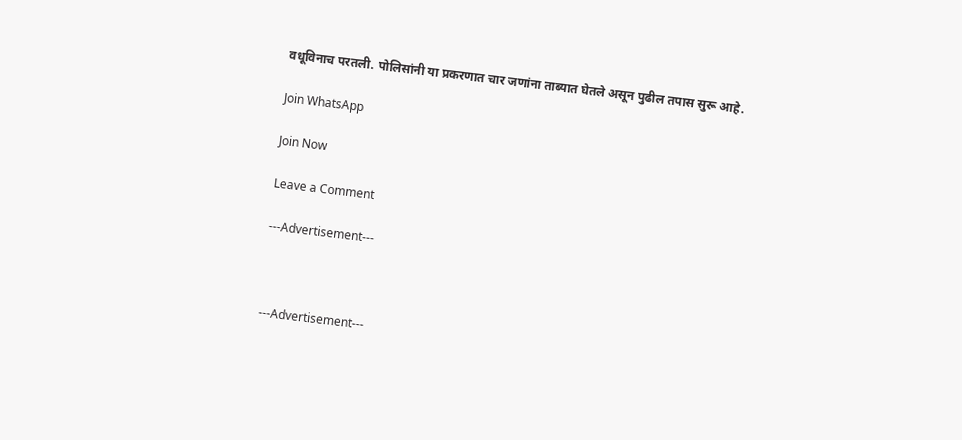वधूविनाच परतली. पोलिसांनी या प्रकरणात चार जणांना ताब्यात घेतले असून पुढील तपास सुरू आहे.

Join WhatsApp

Join Now

Leave a Comment

---Advertisement---



---Advertisement---